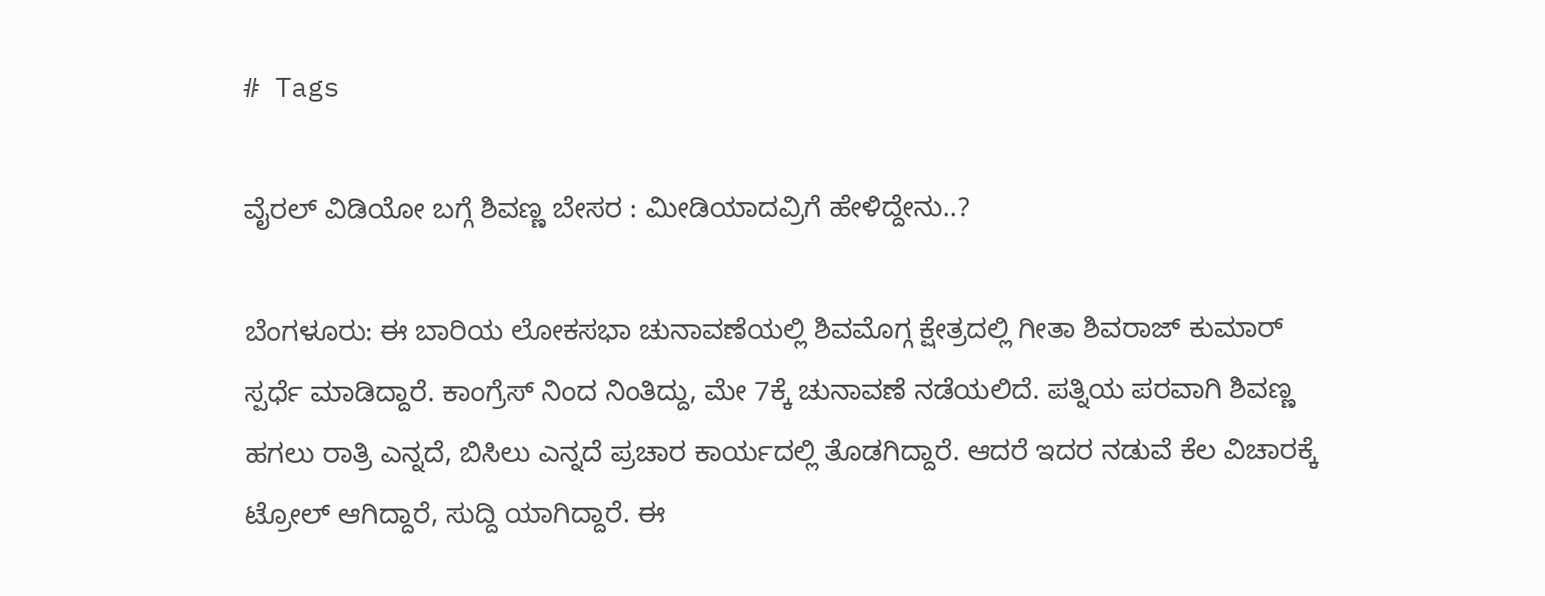# Tags

ವೈರಲ್ ವಿಡಿಯೋ ಬಗ್ಗೆ ಶಿವಣ್ಣ ಬೇಸರ : ಮೀಡಿಯಾದವ್ರಿಗೆ ಹೇಳಿದ್ದೇನು..?

ಬೆಂಗಳೂರು: ಈ ಬಾರಿಯ ಲೋಕಸಭಾ ಚುನಾವಣೆಯಲ್ಲಿ ಶಿವಮೊಗ್ಗ ಕ್ಷೇತ್ರದಲ್ಲಿ ಗೀತಾ ಶಿವರಾಜ್ ಕುಮಾರ್ ಸ್ಪರ್ಧೆ ಮಾಡಿದ್ದಾರೆ. ಕಾಂಗ್ರೆಸ್ ನಿಂದ ನಿಂತಿದ್ದು, ಮೇ 7ಕ್ಕೆ ಚುನಾವಣೆ ನಡೆಯಲಿದೆ. ಪತ್ನಿಯ ಪರವಾಗಿ ಶಿವಣ್ಣ ಹಗಲು ರಾತ್ರಿ ಎನ್ನದೆ, ಬಿಸಿಲು ಎನ್ನದೆ ಪ್ರಚಾರ ಕಾರ್ಯದಲ್ಲಿ ತೊಡಗಿದ್ದಾರೆ. ಆದರೆ ಇದರ ನಡುವೆ ಕೆಲ ವಿಚಾರಕ್ಕೆ ಟ್ರೋಲ್ ಆಗಿದ್ದಾರೆ, ಸುದ್ದಿ ಯಾಗಿದ್ದಾರೆ. ಈ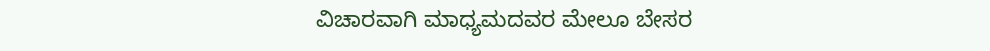ವಿಚಾರವಾಗಿ ಮಾಧ್ಯಮದವರ ಮೇಲೂ ಬೇಸರ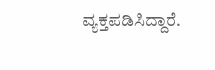ವ್ಯಕ್ತಪಡಿಸಿದ್ದಾರೆ.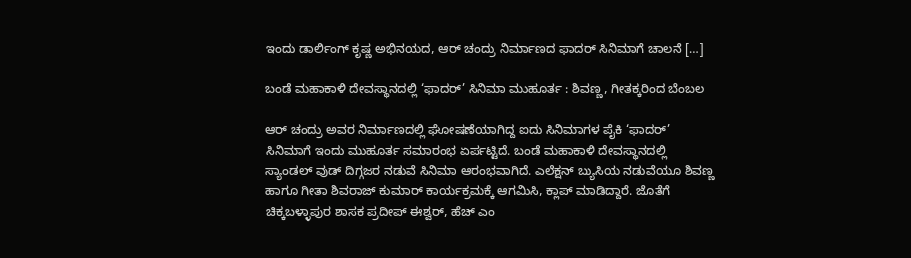ಇಂದು ಡಾರ್ಲಿಂಗ್ ಕೃಷ್ಣ ಅಭಿನಯದ, ಆರ್ ಚಂದ್ರು ನಿರ್ಮಾಣದ ಫಾದರ್ ಸಿನಿಮಾಗೆ ಚಾಲನೆ […]

ಬಂಡೆ ಮಹಾಕಾಳಿ ದೇವಸ್ಥಾನದಲ್ಲಿ ‘ಫಾದರ್’ ಸಿನಿಮಾ ಮುಹೂರ್ತ : ಶಿವಣ್ಣ, ಗೀತಕ್ಕರಿಂದ ಬೆಂಬಲ

ಆರ್ ಚಂದ್ರು ಅವರ ನಿರ್ಮಾಣದಲ್ಲಿ ಘೋಷಣೆಯಾಗಿದ್ದ ಐದು ಸಿನಿಮಾಗಳ ಪೈಕಿ ‘ಫಾದರ್’ ಸಿನಿಮಾಗೆ ಇಂದು ಮುಹೂರ್ತ ಸಮಾರಂಭ ಏರ್ಪಟ್ಟಿದೆ. ಬಂಡೆ ಮಹಾಕಾಳಿ ದೇವಸ್ಥಾನದಲ್ಲಿ ಸ್ಯಾಂಡಲ್ ವುಡ್ ದಿಗ್ಗಜರ ನಡುವೆ ಸಿನಿಮಾ ಆರಂಭವಾಗಿದೆ. ಎಲೆಕ್ಷನ್ ಬ್ಯುಸಿಯ ನಡುವೆಯೂ ಶಿವಣ್ಣ ಹಾಗೂ ಗೀತಾ ಶಿವರಾಜ್ ಕುಮಾರ್ ಕಾರ್ಯಕ್ರಮಕ್ಕೆ ಆಗಮಿಸಿ, ಕ್ಲಾಪ್ ಮಾಡಿದ್ದಾರೆ. ಜೊತೆಗೆ ಚಿಕ್ಕಬಳ್ಳಾಪುರ ಶಾಸಕ ಪ್ರದೀಪ್ ಈಶ್ವರ್, ಹೆಚ್ ಎಂ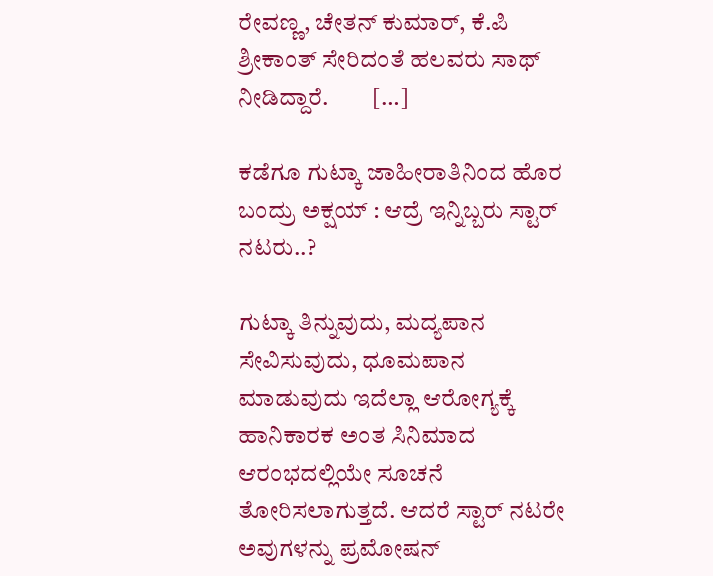ರೇವಣ್ಣ, ಚೇತನ್ ಕುಮಾರ್, ಕೆ.ಪಿ ಶ್ರೀಕಾಂತ್ ಸೇರಿದಂತೆ ಹಲವರು ಸಾಥ್ ನೀಡಿದ್ದಾರೆ.         […]

ಕಡೆಗೂ ಗುಟ್ಕಾ ಜಾಹೀರಾತಿನಿಂದ ಹೊರ ಬಂದ್ರು ಅಕ್ಷಯ್ : ಆದ್ರೆ ಇನ್ನಿಬ್ಬರು ಸ್ಟಾರ್ ನಟರು..?

ಗುಟ್ಕಾ ತಿನ್ನುವುದು, ಮದ್ಯಪಾನ ಸೇವಿಸುವುದು, ಧೂಮಪಾನ ಮಾಡುವುದು ಇದೆಲ್ಲಾ ಆರೋಗ್ಯಕ್ಕೆ ಹಾನಿಕಾರಕ ಅಂತ ಸಿನಿಮಾದ ಆರಂಭದಲ್ಲಿಯೇ ಸೂಚನೆ ತೋರಿಸಲಾಗುತ್ತದೆ. ಆದರೆ ಸ್ಟಾರ್ ನಟರೇ ಅವುಗಳನ್ನು ಪ್ರಮೋಷನ್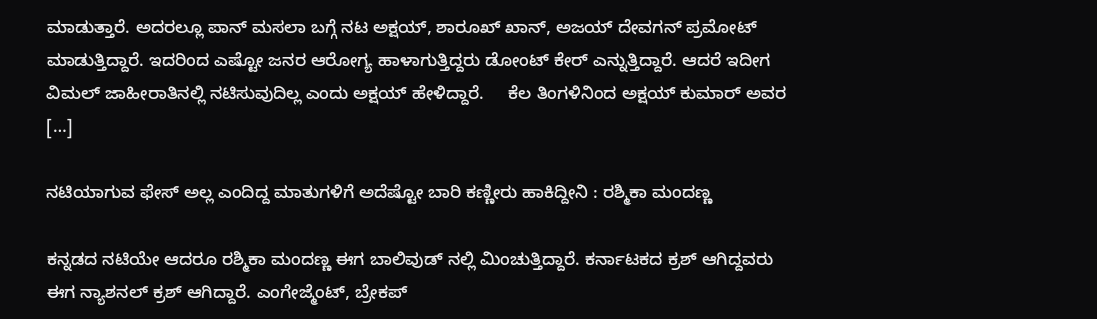ಮಾಡುತ್ತಾರೆ. ಅದರಲ್ಲೂ ಪಾನ್ ಮಸಲಾ ಬಗ್ಗೆ ನಟ ಅಕ್ಷಯ್, ಶಾರೂಖ್ ಖಾನ್, ಅಜಯ್ ದೇವಗನ್ ಪ್ರಮೋಟ್ ಮಾಡುತ್ತಿದ್ದಾರೆ. ಇದರಿಂದ ಎಷ್ಟೋ ಜನರ ಆರೋಗ್ಯ ಹಾಳಾಗುತ್ತಿದ್ದರು ಡೋಂಟ್ ಕೇರ್ ಎನ್ನುತ್ತಿದ್ದಾರೆ. ಆದರೆ ಇದೀಗ ವಿಮಲ್ ಜಾಹೀರಾತಿನಲ್ಲಿ ನಟಿಸುವುದಿಲ್ಲ ಎಂದು ಅಕ್ಷಯ್ ಹೇಳಿದ್ದಾರೆ.     ಕೆಲ ತಿಂಗಳಿನಿಂದ ಅಕ್ಷಯ್ ಕುಮಾರ್ ಅವರ […]

ನಟಿಯಾಗುವ ಫೇಸ್ ಅಲ್ಲ ಎಂದಿದ್ದ ಮಾತುಗಳಿಗೆ ಅದೆಷ್ಟೋ ಬಾರಿ ಕಣ್ಣೀರು ಹಾಕಿದ್ದೀನಿ : ರಶ್ಮಿಕಾ ಮಂದಣ್ಣ

ಕನ್ನಡದ ನಟಿಯೇ ಆದರೂ ರಶ್ಮಿಕಾ ಮಂದಣ್ಣ ಈಗ ಬಾಲಿವುಡ್ ನಲ್ಲಿ ಮಿಂಚುತ್ತಿದ್ದಾರೆ. ಕರ್ನಾಟಕದ ಕ್ರಶ್ ಆಗಿದ್ದವರು ಈಗ ನ್ಯಾಶನಲ್ ಕ್ರಶ್ ಆಗಿದ್ದಾರೆ. ಎಂಗೇಜ್ಮೆಂಟ್, ಬ್ರೇಕಪ್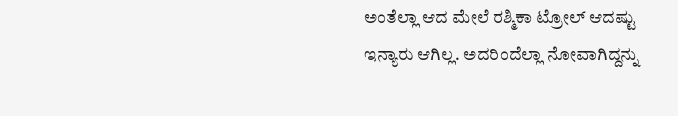ಅಂತೆಲ್ಲಾ ಆದ ಮೇಲೆ ರಶ್ಮಿಕಾ ಟ್ರೋಲ್ ಆದಷ್ಟು ಇನ್ಯಾರು ಆಗಿಲ್ಲ. ಅದರಿಂದೆಲ್ಲಾ ನೋವಾಗಿದ್ದನ್ನು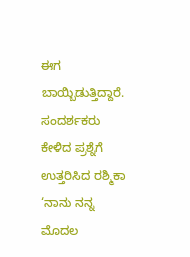ಈಗ ಬಾಯ್ಬಿಡುತ್ತಿದ್ದಾರೆ.           ಸಂದರ್ಶಕರು ಕೇಳಿದ ಪ್ರಶ್ನೆಗೆ ಉತ್ತರಿಸಿದ ರಶ್ಮಿಕಾ ‘ನಾನು ನನ್ನ ಮೊದಲ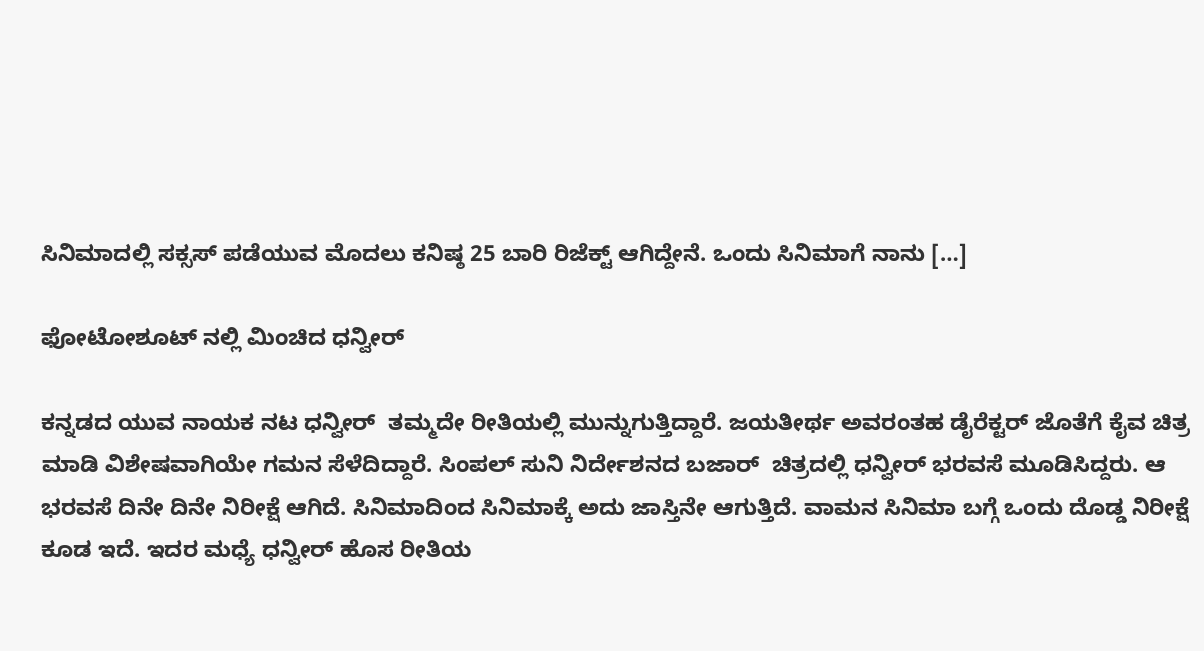ಸಿನಿಮಾದಲ್ಲಿ ಸಕ್ಸಸ್ ಪಡೆಯುವ ಮೊದಲು ಕನಿಷ್ಠ 25 ಬಾರಿ ರಿಜೆಕ್ಟ್ ಆಗಿದ್ದೇನೆ. ಒಂದು ಸಿನಿಮಾಗೆ ನಾನು […]

ಫೋಟೋಶೂಟ್ ನಲ್ಲಿ ಮಿಂಚಿದ ಧನ್ವೀರ್

ಕನ್ನಡದ ಯುವ ನಾಯಕ ನಟ ಧನ್ವೀರ್  ತಮ್ಮದೇ ರೀತಿಯಲ್ಲಿ ಮುನ್ನುಗುತ್ತಿದ್ದಾರೆ. ಜಯತೀರ್ಥ ಅವರಂತಹ ಡೈರೆಕ್ಟರ್ ಜೊತೆಗೆ ಕೈವ ಚಿತ್ರ ಮಾಡಿ ವಿಶೇಷವಾಗಿಯೇ ಗಮನ ಸೆಳೆದಿದ್ದಾರೆ. ಸಿಂಪಲ್ ಸುನಿ ನಿರ್ದೇಶನದ ಬಜಾರ್  ಚಿತ್ರದಲ್ಲಿ ಧನ್ವೀರ್ ಭರವಸೆ ಮೂಡಿಸಿದ್ದರು. ಆ ಭರವಸೆ ದಿನೇ ದಿನೇ ನಿರೀಕ್ಷೆ ಆಗಿದೆ. ಸಿನಿಮಾದಿಂದ ಸಿನಿಮಾಕ್ಕೆ ಅದು ಜಾಸ್ತಿನೇ ಆಗುತ್ತಿದೆ. ವಾಮನ ಸಿನಿಮಾ ಬಗ್ಗೆ ಒಂದು ದೊಡ್ಡ ನಿರೀಕ್ಷೆ ಕೂಡ ಇದೆ. ಇದರ ಮಧ್ಯೆ ಧನ್ವೀರ್ ಹೊಸ ರೀತಿಯ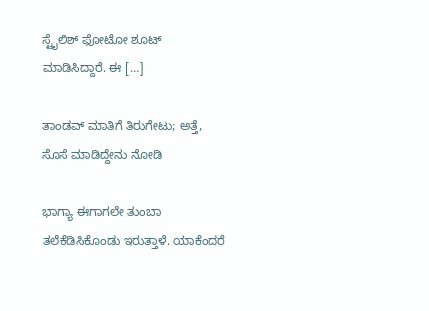ಸ್ಟೈಲಿಶ್ ಫೋಟೋ ಶೂಟ್  ಮಾಡಿಸಿದ್ದಾರೆ. ಈ […]

ತಾಂಡವ್ ಮಾತಿಗೆ ತಿರುಗೇಟು; ಅತ್ತೆ, ಸೊಸೆ ಮಾಡಿದ್ದೇನು ನೋಡಿ

ಭಾಗ್ಯಾ ಈಗಾಗಲೇ ತುಂಬಾ ತಲೆಕೆಡಿಸಿಕೊಂಡು ಇರುತ್ತಾಳೆ. ಯಾಕೆಂದರೆ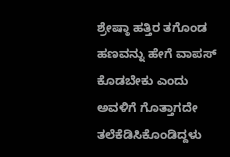ಶ್ರೇಷ್ಠಾ ಹತ್ತಿರ ತಗೊಂಡ ಹಣವನ್ನು ಹೇಗೆ ವಾಪಸ್ ಕೊಡಬೇಕು ಎಂದು ಅವಳಿಗೆ ಗೊತ್ತಾಗದೇ ತಲೆಕೆಡಿಸಿಕೊಂಡಿದ್ದಳು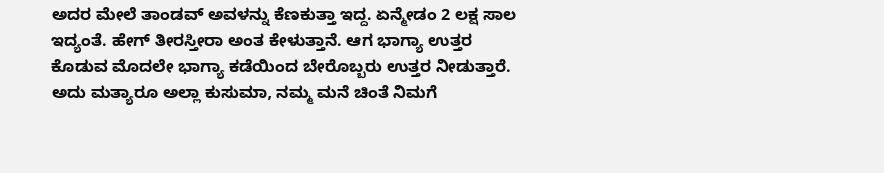ಅದರ ಮೇಲೆ ತಾಂಡವ್ ಅವಳನ್ನು ಕೆಣಕುತ್ತಾ ಇದ್ದ. ಏನ್ಮೇಡಂ 2 ಲಕ್ಷ ಸಾಲ ಇದ್ಯಂತೆ. ಹೇಗ್ ತೀರಸ್ತೀರಾ ಅಂತ ಕೇಳುತ್ತಾನೆ. ಆಗ ಭಾಗ್ಯಾ ಉತ್ತರ ಕೊಡುವ ಮೊದಲೇ ಭಾಗ್ಯಾ ಕಡೆಯಿಂದ ಬೇರೊಬ್ಬರು ಉತ್ತರ ನೀಡುತ್ತಾರೆ. ಅದು ಮತ್ಯಾರೂ ಅಲ್ಲಾ ಕುಸುಮಾ, ನಮ್ಮ ಮನೆ ಚಿಂತೆ ನಿಮಗೆ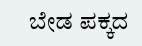ಬೇಡ ಪಕ್ಕದ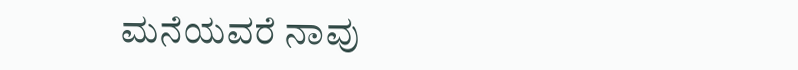ಮನೆಯವರೆ ನಾವು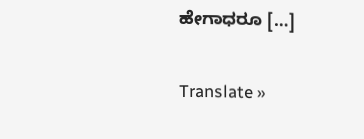ಹೇಗಾಧರೂ […]

Translate »